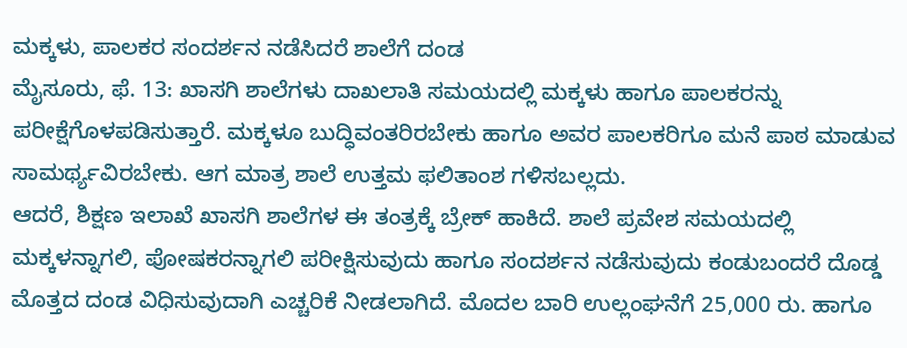ಮಕ್ಕಳು, ಪಾಲಕರ ಸಂದರ್ಶನ ನಡೆಸಿದರೆ ಶಾಲೆಗೆ ದಂಡ
ಮೈಸೂರು, ಫೆ. 13: ಖಾಸಗಿ ಶಾಲೆಗಳು ದಾಖಲಾತಿ ಸಮಯದಲ್ಲಿ ಮಕ್ಕಳು ಹಾಗೂ ಪಾಲಕರನ್ನು ಪರೀಕ್ಷೆಗೊಳಪಡಿಸುತ್ತಾರೆ. ಮಕ್ಕಳೂ ಬುದ್ಧಿವಂತರಿರಬೇಕು ಹಾಗೂ ಅವರ ಪಾಲಕರಿಗೂ ಮನೆ ಪಾಠ ಮಾಡುವ ಸಾಮರ್ಥ್ಯವಿರಬೇಕು. ಆಗ ಮಾತ್ರ ಶಾಲೆ ಉತ್ತಮ ಫಲಿತಾಂಶ ಗಳಿಸಬಲ್ಲದು.
ಆದರೆ, ಶಿಕ್ಷಣ ಇಲಾಖೆ ಖಾಸಗಿ ಶಾಲೆಗಳ ಈ ತಂತ್ರಕ್ಕೆ ಬ್ರೇಕ್ ಹಾಕಿದೆ. ಶಾಲೆ ಪ್ರವೇಶ ಸಮಯದಲ್ಲಿ ಮಕ್ಕಳನ್ನಾಗಲಿ, ಪೋಷಕರನ್ನಾಗಲಿ ಪರೀಕ್ಷಿಸುವುದು ಹಾಗೂ ಸಂದರ್ಶನ ನಡೆಸುವುದು ಕಂಡುಬಂದರೆ ದೊಡ್ಡ ಮೊತ್ತದ ದಂಡ ವಿಧಿಸುವುದಾಗಿ ಎಚ್ಚರಿಕೆ ನೀಡಲಾಗಿದೆ. ಮೊದಲ ಬಾರಿ ಉಲ್ಲಂಘನೆಗೆ 25,000 ರು. ಹಾಗೂ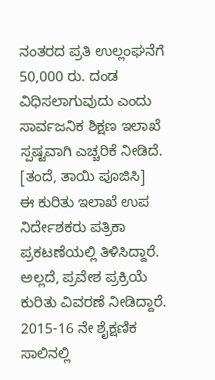ನಂತರದ ಪ್ರತಿ ಉಲ್ಲಂಘನೆಗೆ 50,000 ರು. ದಂಡ ವಿಧಿಸಲಾಗುವುದು ಎಂದು ಸಾರ್ವಜನಿಕ ಶಿಕ್ಷಣ ಇಲಾಖೆ ಸ್ಪಷ್ಟವಾಗಿ ಎಚ್ಚರಿಕೆ ನೀಡಿದೆ. [ತಂದೆ, ತಾಯಿ ಪೂಜಿಸಿ]
ಈ ಕುರಿತು ಇಲಾಖೆ ಉಪ ನಿರ್ದೇಶಕರು ಪತ್ರಿಕಾ ಪ್ರಕಟಣೆಯಲ್ಲಿ ತಿಳಿಸಿದ್ದಾರೆ. ಅಲ್ಲದೆ, ಪ್ರವೇಶ ಪ್ರಕ್ರಿಯೆ ಕುರಿತು ವಿವರಣೆ ನೀಡಿದ್ದಾರೆ. 2015-16 ನೇ ಶೈಕ್ಷಣಿಕ ಸಾಲಿನಲ್ಲಿ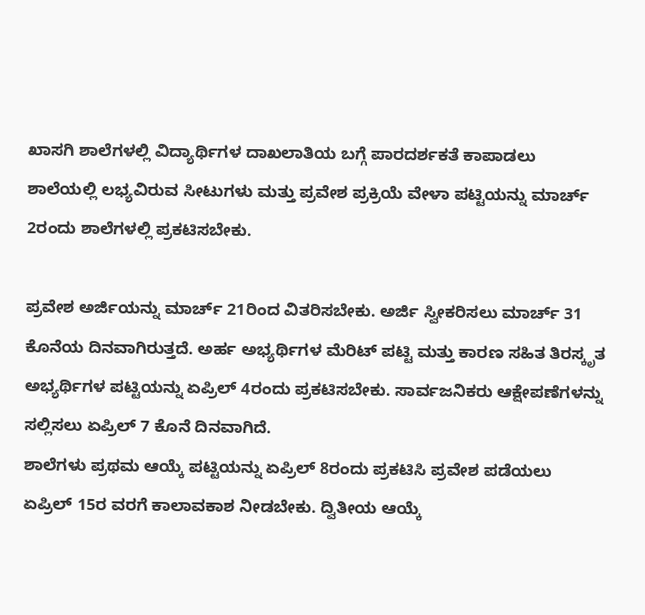ಖಾಸಗಿ ಶಾಲೆಗಳಲ್ಲಿ ವಿದ್ಯಾರ್ಥಿಗಳ ದಾಖಲಾತಿಯ ಬಗ್ಗೆ ಪಾರದರ್ಶಕತೆ ಕಾಪಾಡಲು ಶಾಲೆಯಲ್ಲಿ ಲಭ್ಯವಿರುವ ಸೀಟುಗಳು ಮತ್ತು ಪ್ರವೇಶ ಪ್ರಕ್ರಿಯೆ ವೇಳಾ ಪಟ್ಟಿಯನ್ನು ಮಾರ್ಚ್ 2ರಂದು ಶಾಲೆಗಳಲ್ಲಿ ಪ್ರಕಟಿಸಬೇಕು.

ಪ್ರವೇಶ ಅರ್ಜಿಯನ್ನು ಮಾರ್ಚ್ 21ರಿಂದ ವಿತರಿಸಬೇಕು. ಅರ್ಜಿ ಸ್ವೀಕರಿಸಲು ಮಾರ್ಚ್ 31 ಕೊನೆಯ ದಿನವಾಗಿರುತ್ತದೆ. ಅರ್ಹ ಅಭ್ಯರ್ಥಿಗಳ ಮೆರಿಟ್ ಪಟ್ಟಿ ಮತ್ತು ಕಾರಣ ಸಹಿತ ತಿರಸ್ಕೃತ ಅಭ್ಯರ್ಥಿಗಳ ಪಟ್ಟಿಯನ್ನು ಏಪ್ರಿಲ್ 4ರಂದು ಪ್ರಕಟಿಸಬೇಕು. ಸಾರ್ವಜನಿಕರು ಆಕ್ಷೇಪಣೆಗಳನ್ನು ಸಲ್ಲಿಸಲು ಏಪ್ರಿಲ್ 7 ಕೊನೆ ದಿನವಾಗಿದೆ.
ಶಾಲೆಗಳು ಪ್ರಥಮ ಆಯ್ಕೆ ಪಟ್ಟಿಯನ್ನು ಏಪ್ರಿಲ್ 8ರಂದು ಪ್ರಕಟಿಸಿ ಪ್ರವೇಶ ಪಡೆಯಲು ಏಪ್ರಿಲ್ 15ರ ವರಗೆ ಕಾಲಾವಕಾಶ ನೀಡಬೇಕು. ದ್ವಿತೀಯ ಆಯ್ಕೆ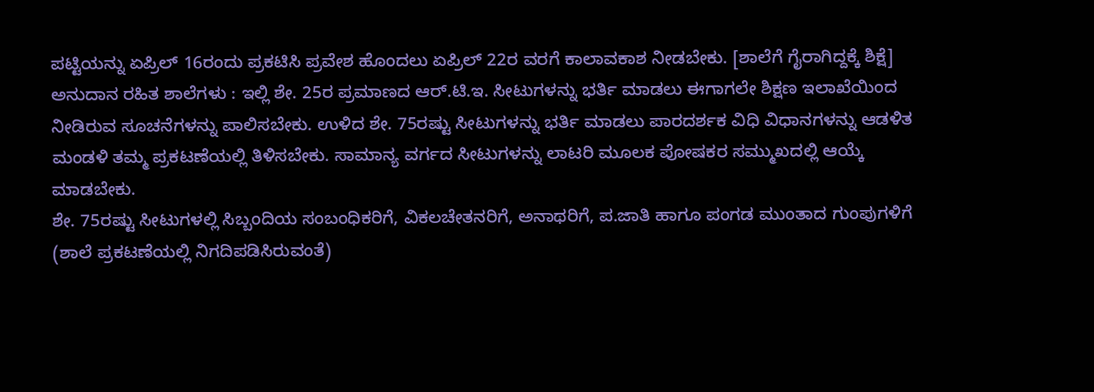ಪಟ್ಟಿಯನ್ನು ಏಪ್ರಿಲ್ 16ರಂದು ಪ್ರಕಟಿಸಿ ಪ್ರವೇಶ ಹೊಂದಲು ಏಪ್ರಿಲ್ 22ರ ವರಗೆ ಕಾಲಾವಕಾಶ ನೀಡಬೇಕು. [ಶಾಲೆಗೆ ಗೈರಾಗಿದ್ದಕ್ಕೆ ಶಿಕ್ಷೆ]
ಅನುದಾನ ರಹಿತ ಶಾಲೆಗಳು : ಇಲ್ಲಿ ಶೇ. 25ರ ಪ್ರಮಾಣದ ಆರ್.ಟಿ.ಇ. ಸೀಟುಗಳನ್ನು ಭರ್ತಿ ಮಾಡಲು ಈಗಾಗಲೇ ಶಿಕ್ಷಣ ಇಲಾಖೆಯಿಂದ ನೀಡಿರುವ ಸೂಚನೆಗಳನ್ನು ಪಾಲಿಸಬೇಕು. ಉಳಿದ ಶೇ. 75ರಷ್ಟು ಸೀಟುಗಳನ್ನು ಭರ್ತಿ ಮಾಡಲು ಪಾರದರ್ಶಕ ವಿಧಿ ವಿಧಾನಗಳನ್ನು ಆಡಳಿತ ಮಂಡಳಿ ತಮ್ಮ ಪ್ರಕಟಣೆಯಲ್ಲಿ ತಿಳಿಸಬೇಕು. ಸಾಮಾನ್ಯ ವರ್ಗದ ಸೀಟುಗಳನ್ನು ಲಾಟರಿ ಮೂಲಕ ಪೋಷಕರ ಸಮ್ಮುಖದಲ್ಲಿ ಆಯ್ಕೆ ಮಾಡಬೇಕು.
ಶೇ. 75ರಷ್ಟು ಸೀಟುಗಳಲ್ಲಿ ಸಿಬ್ಬಂದಿಯ ಸಂಬಂಧಿಕರಿಗೆ, ವಿಕಲಚೇತನರಿಗೆ, ಅನಾಥರಿಗೆ, ಪ.ಜಾತಿ ಹಾಗೂ ಪಂಗಡ ಮುಂತಾದ ಗುಂಪುಗಳಿಗೆ (ಶಾಲೆ ಪ್ರಕಟಣೆಯಲ್ಲಿ ನಿಗದಿಪಡಿಸಿರುವಂತೆ)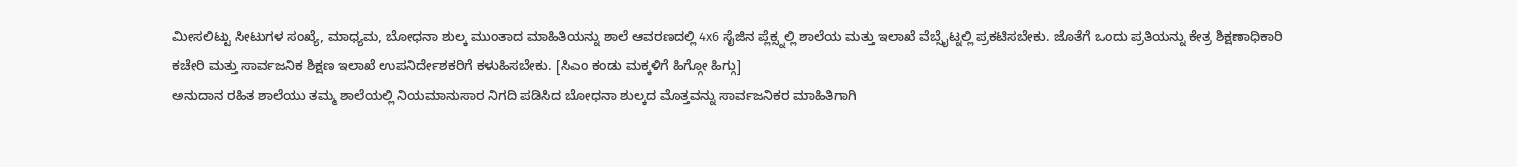ಮೀಸಲಿಟ್ಟು ಸೀಟುಗಳ ಸಂಖ್ಯೆ, ಮಾಧ್ಯಮ, ಬೋಧನಾ ಶುಲ್ಕ ಮುಂತಾದ ಮಾಹಿತಿಯನ್ನು ಶಾಲೆ ಆವರಣದಲ್ಲಿ 4x6 ಸೈಜಿನ ಪ್ಲೆಕ್ಸ್ನಲ್ಲಿ ಶಾಲೆಯ ಮತ್ತು ಇಲಾಖೆ ವೆಬ್ಸೈಟ್ನಲ್ಲಿ ಪ್ರಕಟಿಸಬೇಕು. ಜೊತೆಗೆ ಒಂದು ಪ್ರತಿಯನ್ನು ಕೇತ್ರ ಶಿಕ್ಷಣಾಧಿಕಾರಿ ಕಚೇರಿ ಮತ್ತು ಸಾರ್ವಜನಿಕ ಶಿಕ್ಷಣ ಇಲಾಖೆ ಉಪನಿರ್ದೇಶಕರಿಗೆ ಕಳುಹಿಸಬೇಕು. [ಸಿಎಂ ಕಂಡು ಮಕ್ಕಳಿಗೆ ಹಿಗ್ಗೋ ಹಿಗ್ಗು]
ಅನುದಾನ ರಹಿತ ಶಾಲೆಯು ತಮ್ಮ ಶಾಲೆಯಲ್ಲಿ ನಿಯಮಾನುಸಾರ ನಿಗದಿ ಪಡಿಸಿದ ಬೋಧನಾ ಶುಲ್ಕದ ಮೊತ್ತವನ್ನು ಸಾರ್ವಜನಿಕರ ಮಾಹಿತಿಗಾಗಿ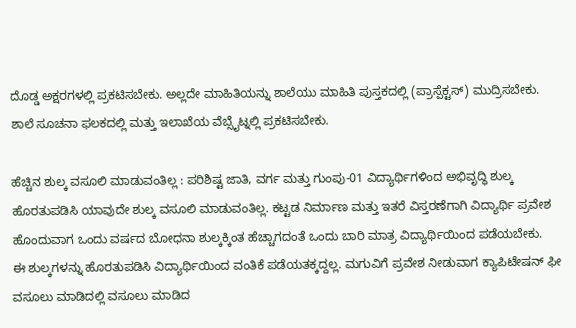ದೊಡ್ಡ ಅಕ್ಷರಗಳಲ್ಲಿ ಪ್ರಕಟಿಸಬೇಕು. ಅಲ್ಲದೇ ಮಾಹಿತಿಯನ್ನು ಶಾಲೆಯು ಮಾಹಿತಿ ಪುಸ್ತಕದಲ್ಲಿ (ಪ್ರಾಸ್ಪೆಕ್ಟಸ್) ಮುದ್ರಿಸಬೇಕು. ಶಾಲೆ ಸೂಚನಾ ಫಲಕದಲ್ಲಿ ಮತ್ತು ಇಲಾಖೆಯ ವೆಬ್ಸೈಟ್ನಲ್ಲಿ ಪ್ರಕಟಿಸಬೇಕು.

ಹೆಚ್ಚಿನ ಶುಲ್ಕ ವಸೂಲಿ ಮಾಡುವಂತಿಲ್ಲ : ಪರಿಶಿಷ್ಟ ಜಾತಿ, ವರ್ಗ ಮತ್ತು ಗುಂಪು-01 ವಿದ್ಯಾರ್ಥಿಗಳಿಂದ ಅಭಿವೃದ್ಧಿ ಶುಲ್ಕ ಹೊರತುಪಡಿಸಿ ಯಾವುದೇ ಶುಲ್ಕ ವಸೂಲಿ ಮಾಡುವಂತಿಲ್ಲ. ಕಟ್ಟಡ ನಿರ್ಮಾಣ ಮತ್ತು ಇತರೆ ವಿಸ್ತರಣೆಗಾಗಿ ವಿದ್ಯಾರ್ಥಿ ಪ್ರವೇಶ ಹೊಂದುವಾಗ ಒಂದು ವರ್ಷದ ಬೋಧನಾ ಶುಲ್ಕಕ್ಕಿಂತ ಹೆಚ್ಚಾಗದಂತೆ ಒಂದು ಬಾರಿ ಮಾತ್ರ ವಿದ್ಯಾರ್ಥಿಯಿಂದ ಪಡೆಯಬೇಕು.
ಈ ಶುಲ್ಕಗಳನ್ನು ಹೊರತುಪಡಿಸಿ ವಿದ್ಯಾರ್ಥಿಯಿಂದ ವಂತಿಕೆ ಪಡೆಯತಕ್ಕದ್ದಲ್ಲ. ಮಗುವಿಗೆ ಪ್ರವೇಶ ನೀಡುವಾಗ ಕ್ಯಾಪಿಟೇಷನ್ ಫೀ ವಸೂಲು ಮಾಡಿದಲ್ಲಿ ವಸೂಲು ಮಾಡಿದ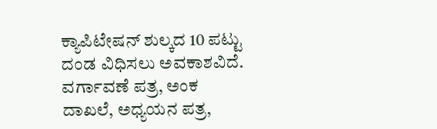ಕ್ಯಾಪಿಟೇಷನ್ ಶುಲ್ಕದ 10 ಪಟ್ಟು ದಂಡ ವಿಧಿಸಲು ಅವಕಾಶವಿದೆ.
ವರ್ಗಾವಣೆ ಪತ್ರ, ಅಂಕ ದಾಖಲೆ, ಅಧ್ಯಯನ ಪತ್ರ,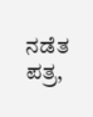ನಡೆತ ಪತ್ರ,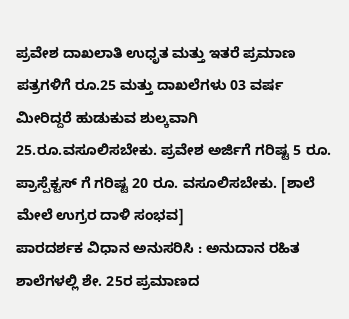ಪ್ರವೇಶ ದಾಖಲಾತಿ ಉಧೃತ ಮತ್ತು ಇತರೆ ಪ್ರಮಾಣ ಪತ್ರಗಳಿಗೆ ರೂ.25 ಮತ್ತು ದಾಖಲೆಗಳು 03 ವರ್ಷ ಮೀರಿದ್ದರೆ ಹುಡುಕುವ ಶುಲ್ಕವಾಗಿ 25.ರೂ.ವಸೂಲಿಸಬೇಕು. ಪ್ರವೇಶ ಅರ್ಜಿಗೆ ಗರಿಷ್ಟ 5 ರೂ. ಪ್ರಾಸ್ಪೆಕ್ಟಸ್ ಗೆ ಗರಿಷ್ಟ 20 ರೂ. ವಸೂಲಿಸಬೇಕು. [ಶಾಲೆ ಮೇಲೆ ಉಗ್ರರ ದಾಳಿ ಸಂಭವ]
ಪಾರದರ್ಶಕ ವಿಧಾನ ಅನುಸರಿಸಿ : ಅನುದಾನ ರಹಿತ ಶಾಲೆಗಳಲ್ಲಿ ಶೇ. 25ರ ಪ್ರಮಾಣದ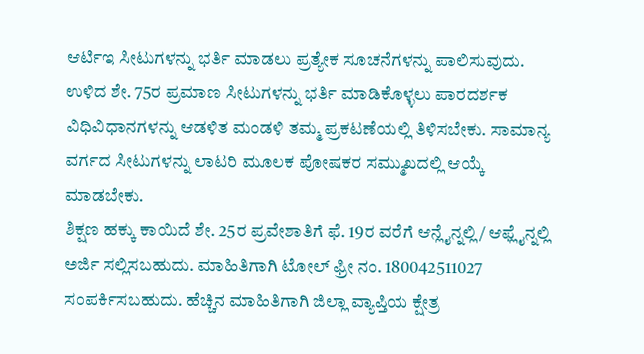ಆರ್ಟಿಇ ಸೀಟುಗಳನ್ನು ಭರ್ತಿ ಮಾಡಲು ಪ್ರತ್ಯೇಕ ಸೂಚನೆಗಳನ್ನು ಪಾಲಿಸುವುದು. ಉಳಿದ ಶೇ. 75ರ ಪ್ರಮಾಣ ಸೀಟುಗಳನ್ನು ಭರ್ತಿ ಮಾಡಿಕೊಳ್ಳಲು ಪಾರದರ್ಶಕ ವಿಧಿವಿಧಾನಗಳನ್ನು ಆಡಳಿತ ಮಂಡಳಿ ತಮ್ಮ ಪ್ರಕಟಣೆಯಲ್ಲಿ ತಿಳಿಸಬೇಕು. ಸಾಮಾನ್ಯ ವರ್ಗದ ಸೀಟುಗಳನ್ನು ಲಾಟರಿ ಮೂಲಕ ಪೋಷಕರ ಸಮ್ಮುಖದಲ್ಲಿ ಆಯ್ಕೆ ಮಾಡಬೇಕು.
ಶಿಕ್ಷಣ ಹಕ್ಕು ಕಾಯಿದೆ ಶೇ. 25ರ ಪ್ರವೇಶಾತಿಗೆ ಫೆ. 19ರ ವರೆಗೆ ಆನ್ಲೈನ್ನಲ್ಲಿ/ ಆಫ್ಲೈನ್ನಲ್ಲಿ ಅರ್ಜಿ ಸಲ್ಲಿಸಬಹುದು. ಮಾಹಿತಿಗಾಗಿ ಟೋಲ್ ಫ್ರೀ ನಂ. 180042511027 ಸಂಪರ್ಕಿಸಬಹುದು. ಹೆಚ್ಚಿನ ಮಾಹಿತಿಗಾಗಿ ಜಿಲ್ಲಾ ವ್ಯಾಪ್ತಿಯ ಕ್ಷೇತ್ರ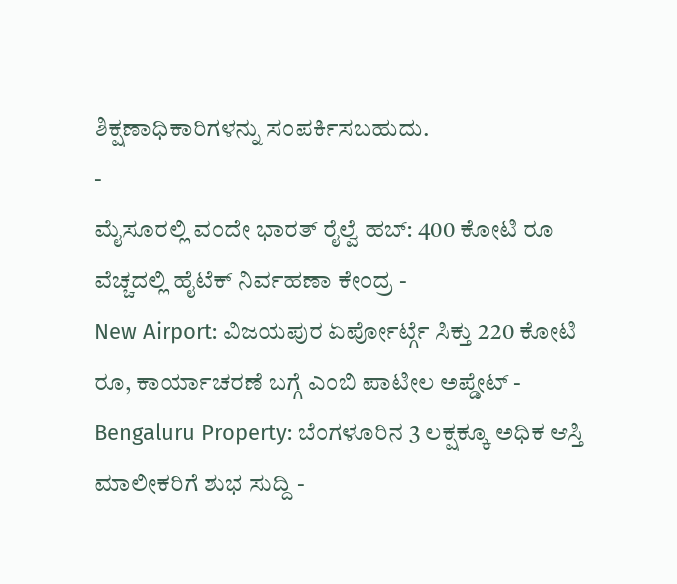ಶಿಕ್ಷಣಾಧಿಕಾರಿಗಳನ್ನು ಸಂಪರ್ಕಿಸಬಹುದು.
-
ಮೈಸೂರಲ್ಲಿ ವಂದೇ ಭಾರತ್ ರೈಲ್ವೆ ಹಬ್: 400 ಕೋಟಿ ರೂ ವೆಚ್ಚದಲ್ಲಿ ಹೈಟೆಕ್ ನಿರ್ವಹಣಾ ಕೇಂದ್ರ -
New Airport: ವಿಜಯಪುರ ಏರ್ಪೋರ್ಟ್ಗೆ ಸಿಕ್ತು 220 ಕೋಟಿ ರೂ, ಕಾರ್ಯಾಚರಣೆ ಬಗ್ಗೆ ಎಂಬಿ ಪಾಟೀಲ ಅಪ್ಡೇಟ್ -
Bengaluru Property: ಬೆಂಗಳೂರಿನ 3 ಲಕ್ಷಕ್ಕೂ ಅಧಿಕ ಆಸ್ತಿ ಮಾಲೀಕರಿಗೆ ಶುಭ ಸುದ್ದಿ -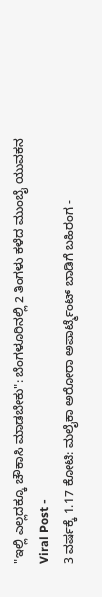"ಇಲ್ಲಿ ಎಲ್ಲದಕ್ಕೂ ಚೌಕಾಸಿ ಮಾಡಬೇಕು": ಬೆಂಗಳೂರಿನಲ್ಲಿ 2 ತಿಂಗಳು ಕಳೆದ ಮುಂಬೈ ಯುವಕನ Viral Post -
3 ವರ್ಷಕ್ಕೆ 1.17 ಕೋಟಿ: ಮಲೈಕಾ ಅರೋರಾ ಅಪಾರ್ಟ್ಮೆಂಟ್ ಬಾಡಿಗೆ ಬಹಿರಂಗ -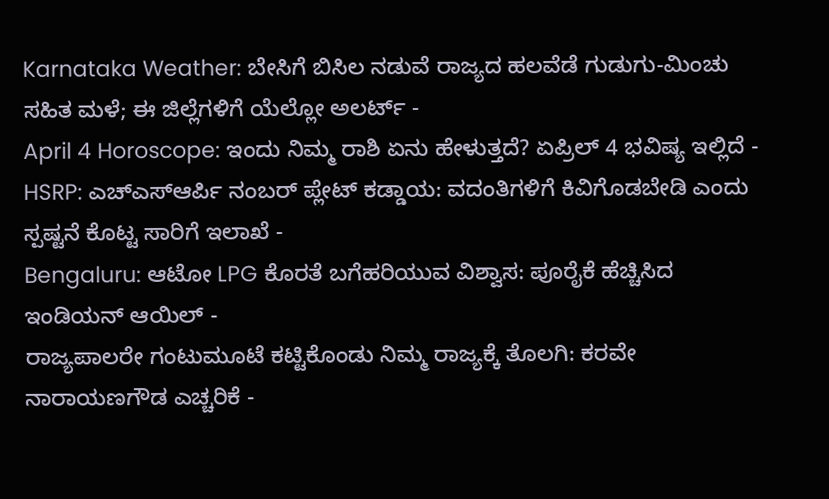Karnataka Weather: ಬೇಸಿಗೆ ಬಿಸಿಲ ನಡುವೆ ರಾಜ್ಯದ ಹಲವೆಡೆ ಗುಡುಗು-ಮಿಂಚು ಸಹಿತ ಮಳೆ; ಈ ಜಿಲ್ಲೆಗಳಿಗೆ ಯೆಲ್ಲೋ ಅಲರ್ಟ್ -
April 4 Horoscope: ಇಂದು ನಿಮ್ಮ ರಾಶಿ ಏನು ಹೇಳುತ್ತದೆ? ಏಪ್ರಿಲ್ 4 ಭವಿಷ್ಯ ಇಲ್ಲಿದೆ -
HSRP: ಎಚ್ಎಸ್ಆರ್ಪಿ ನಂಬರ್ ಪ್ಲೇಟ್ ಕಡ್ಡಾಯ: ವದಂತಿಗಳಿಗೆ ಕಿವಿಗೊಡಬೇಡಿ ಎಂದು ಸ್ಪಷ್ಟನೆ ಕೊಟ್ಟ ಸಾರಿಗೆ ಇಲಾಖೆ -
Bengaluru: ಆಟೋ LPG ಕೊರತೆ ಬಗೆಹರಿಯುವ ವಿಶ್ವಾಸ: ಪೂರೈಕೆ ಹೆಚ್ಚಿಸಿದ ಇಂಡಿಯನ್ ಆಯಿಲ್ -
ರಾಜ್ಯಪಾಲರೇ ಗಂಟುಮೂಟೆ ಕಟ್ಟಿಕೊಂಡು ನಿಮ್ಮ ರಾಜ್ಯಕ್ಕೆ ತೊಲಗಿ: ಕರವೇ ನಾರಾಯಣಗೌಡ ಎಚ್ಚರಿಕೆ -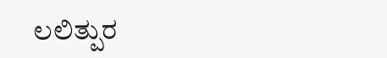ಲಲಿತ್ಪುರ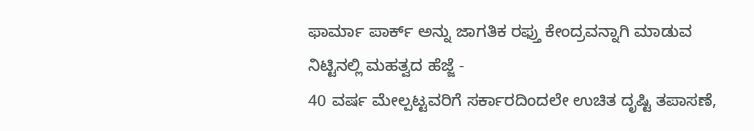ಫಾರ್ಮಾ ಪಾರ್ಕ್ ಅನ್ನು ಜಾಗತಿಕ ರಫ್ತು ಕೇಂದ್ರವನ್ನಾಗಿ ಮಾಡುವ ನಿಟ್ಟಿನಲ್ಲಿ ಮಹತ್ವದ ಹೆಜ್ಜೆ -
40 ವರ್ಷ ಮೇಲ್ಪಟ್ಟವರಿಗೆ ಸರ್ಕಾರದಿಂದಲೇ ಉಚಿತ ದೃಷ್ಟಿ ತಪಾಸಣೆ,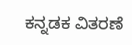ಕನ್ನಡಕ ವಿತರಣೆ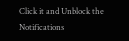Click it and Unblock the Notifications